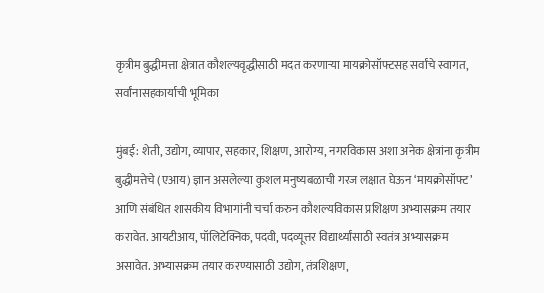कृत्रीम बुद्धीमत्ता क्षेत्रात कौशल्यवृद्धीसाठी मदत करणाऱ्या मायक्रोसॉफ्टसह सर्वांचे स्वागत, सर्वांनासहकार्याची भूमिका

मुंबई: शेती, उद्योग, व्यापार, सहकार, शिक्षण, आरोग्य, नगरविकास अशा अनेक क्षेत्रांना कृत्रीम बुद्धीमत्तेचे (एआय) ज्ञान असलेल्या कुशल मनुष्यबळाची गरज लक्षात घेऊन ‘मायक्रोसॉफ्ट’ आणि संबंधित शासकीय विभागांनी चर्चा करुन कौशल्यविकास प्रशिक्षण अभ्यासक्रम तयार करावेत. आयटीआय, पॉलिटेक्निक, पदवी, पदव्यूत्तर विद्यार्थ्यांसाठी स्वतंत्र अभ्यासक्रम असावेत. अभ्यासक्रम तयार करण्यासाठी उद्योग, तंत्रशिक्षण,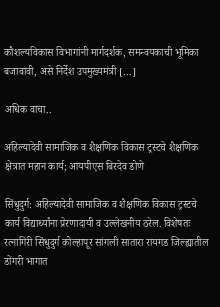कौशल्यविकास विभागांनी मार्गदर्शक, समन्वयकाची भूमिका बजावावी, असे निर्देश उपमुख्यमंत्री […]

अधिक वाचा..

अहिल्यादेवी सामाजिक व शैक्षणिक विकास ट्रस्टचे शैक्षणिक क्षेत्रात महान कार्य; आयपीएस बिरदेव डोणे

सिंधुदुर्ग: अहिल्यादेवी सामाजिक व शैक्षणिक विकास ट्रस्टचे कार्य विद्यार्थ्यांना प्रेरणादायी व उल्लेखनीय ठरेल. विशेषतः रत्नागिरी सिंधुदुर्ग कोल्हापूर सांगली सातारा रायगड जिल्ह्यातील डोंगरी भागात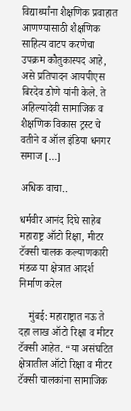विद्यार्थ्यांना शैक्षणिक प्रवाहात आणण्यासाठी शैक्षणिक साहित्य वाटप करणेचा उपक्रम कौतुकास्पद आहे, असे प्रतिपादन आयपीएस बिरदेव डोणे यांनी केले. ते अहिल्यादेवी सामाजिक व शैक्षणिक विकास ट्रस्ट चे वतीने व ऑल इंडिया धनगर समाज […]

अधिक वाचा..

धर्मवीर आनंद दिघे साहेब महाराष्ट्र ऑटो रिक्षा, मीटर टॅक्सी चालक कल्याणकारी मंडळ या क्षेत्रात आदर्श निर्माण करेल

    मुंबई: महाराष्ट्रात नऊ ते दहा लाख ऑटो रिक्षा व मीटर टॅक्सी आहेत. “या असंघटित क्षेत्रातील ऑटो रिक्षा व मीटर टॅक्सी चालकांना सामाजिक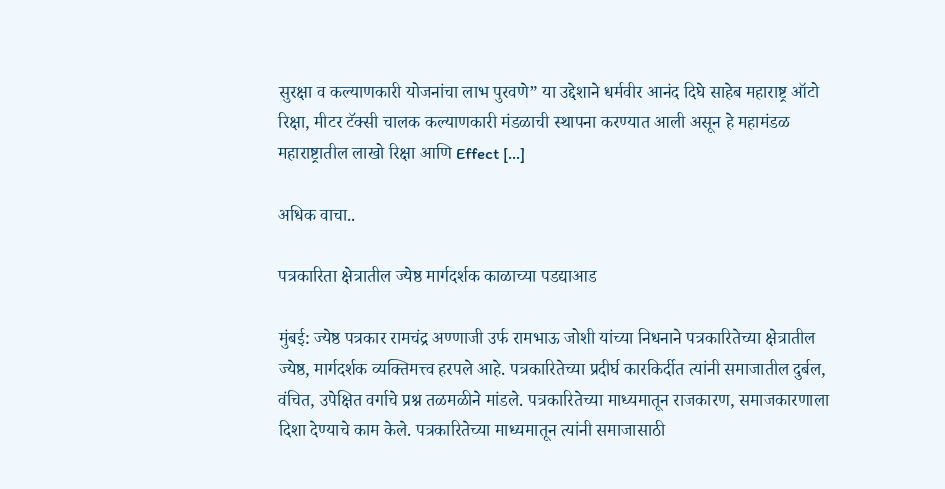सुरक्षा व कल्याणकारी योजनांचा लाभ पुरवणे” या उद्देशाने धर्मवीर आनंद दिघे साहेब महाराष्ट्र ऑटो रिक्षा, मीटर टॅक्सी चालक कल्याणकारी मंडळाची स्थापना करण्यात आली असून हे महामंडळ महाराष्ट्रातील लाखो रिक्षा आणि Effect […]

अधिक वाचा..

पत्रकारिता क्षेत्रातील ज्येष्ठ मार्गदर्शक काळाच्या पडद्याआड

मुंबई: ज्येष्ठ पत्रकार रामचंद्र अण्णाजी उर्फ रामभाऊ जोशी यांच्या निधनाने पत्रकारितेच्या क्षेत्रातील ज्येष्ठ, मार्गदर्शक व्यक्तिमत्त्व हरपले आहे. पत्रकारितेच्या प्रदीर्घ कारकिर्दीत त्यांनी समाजातील दुर्बल, वंचित, उपेक्षित वर्गाचे प्रश्न तळमळीने मांडले. पत्रकारितेच्या माध्यमातून राजकारण, समाजकारणाला दिशा देण्याचे काम केले. पत्रकारितेच्या माध्यमातून त्यांनी समाजासाठी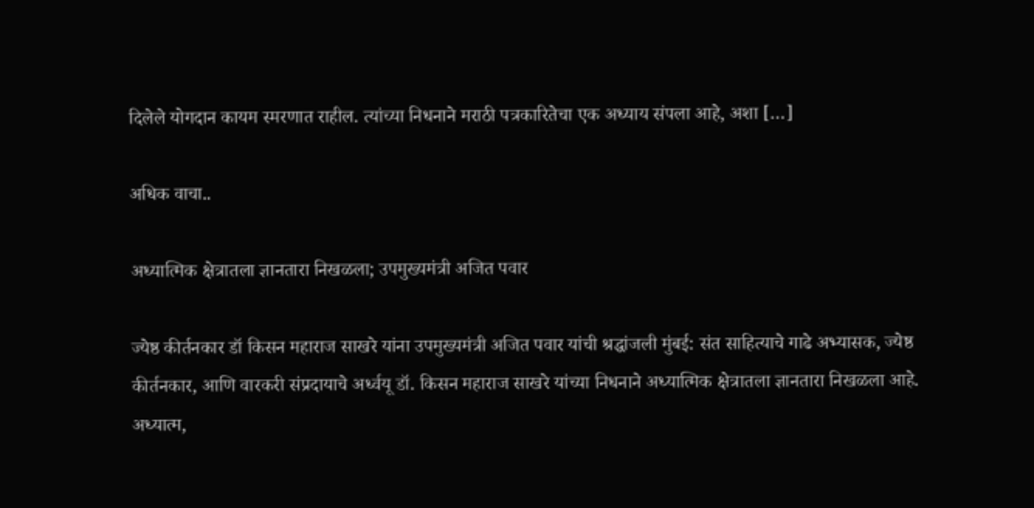दिलेले योगदान कायम स्मरणात राहील. त्यांच्या निधनाने मराठी पत्रकारितेचा एक अध्याय संपला आहे, अशा […]

अधिक वाचा..

अध्यात्मिक क्षेत्रातला ज्ञानतारा निखळला; उपमुख्यमंत्री अजित पवार

ज्येष्ठ कीर्तनकार डॉ किसन महाराज साखरे यांना उपमुख्यमंत्री अजित पवार यांची श्रद्धांजली मुंबई: संत साहित्याचे गाढे अभ्यासक, ज्येष्ठ कीर्तनकार, आणि वारकरी संप्रदायाचे अर्ध्वयू डॉ. किसन महाराज साखरे यांच्या निधनाने अध्यात्मिक क्षेत्रातला ज्ञानतारा निखळला आहे. अध्यात्म,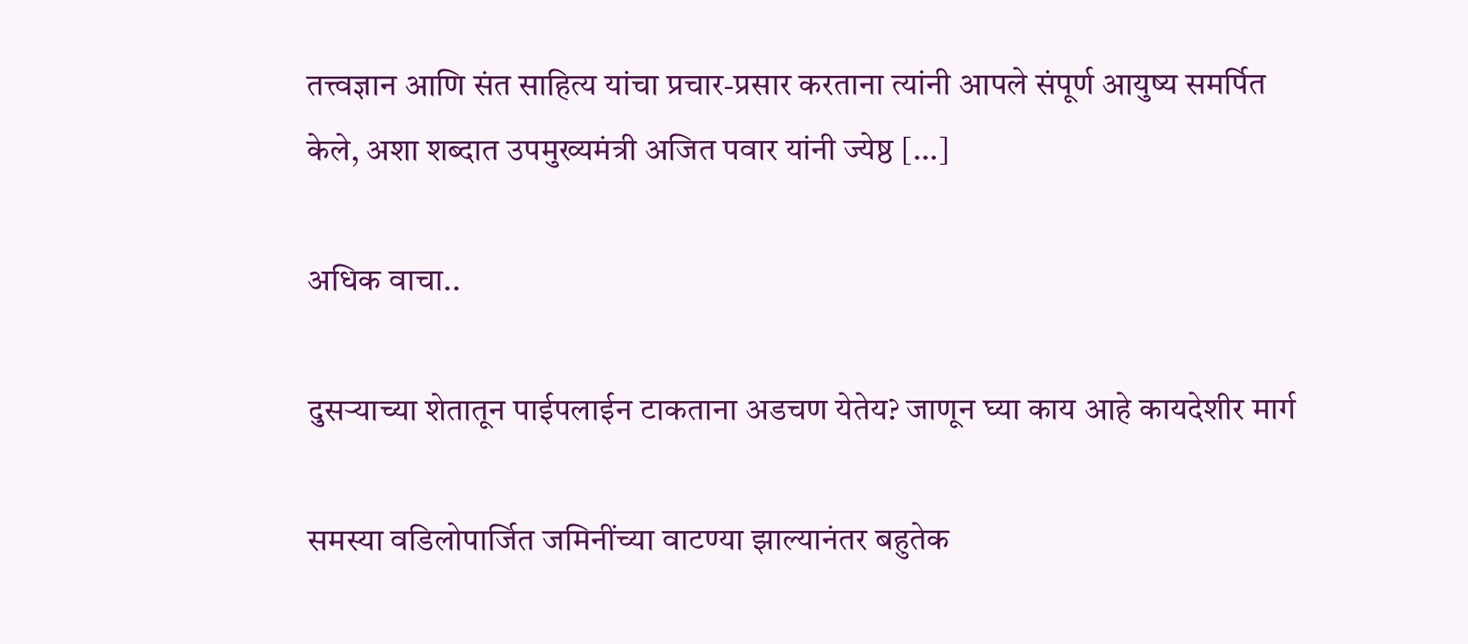तत्त्वज्ञान आणि संत साहित्य यांचा प्रचार-प्रसार करताना त्यांनी आपले संपूर्ण आयुष्य समर्पित केले, अशा शब्दात उपमुख्यमंत्री अजित पवार यांनी ज्येष्ठ […]

अधिक वाचा..

दुसऱ्याच्या शेतातून पाईपलाईन टाकताना अडचण येतेय? जाणून घ्या काय आहे कायदेशीर मार्ग

समस्या वडिलोपार्जित जमिनींच्या वाटण्या झाल्यानंतर बहुतेक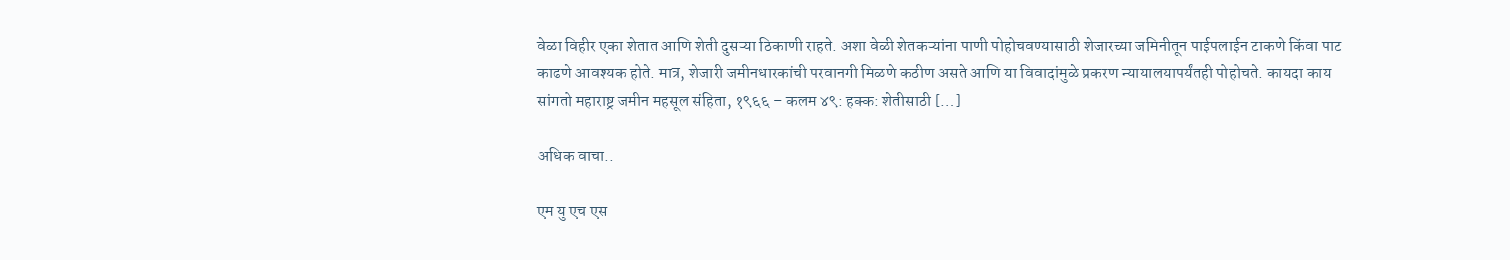वेळा विहीर एका शेतात आणि शेती दुसऱ्या ठिकाणी राहते. अशा वेळी शेतकऱ्यांना पाणी पोहोचवण्यासाठी शेजारच्या जमिनीतून पाईपलाईन टाकणे किंवा पाट काढणे आवश्यक होते. मात्र, शेजारी जमीनधारकांची परवानगी मिळणे कठीण असते आणि या विवादांमुळे प्रकरण न्यायालयापर्यंतही पोहोचते. कायदा काय सांगतो महाराष्ट्र जमीन महसूल संहिता, १९६६ – कलम ४९: हक्क: शेतीसाठी […]

अधिक वाचा..

एम यु एच एस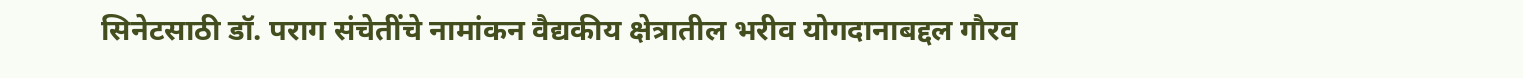सिनेटसाठी डॉ. पराग संचेतींचे नामांकन वैद्यकीय क्षेत्रातील भरीव योगदानाबद्दल गौरव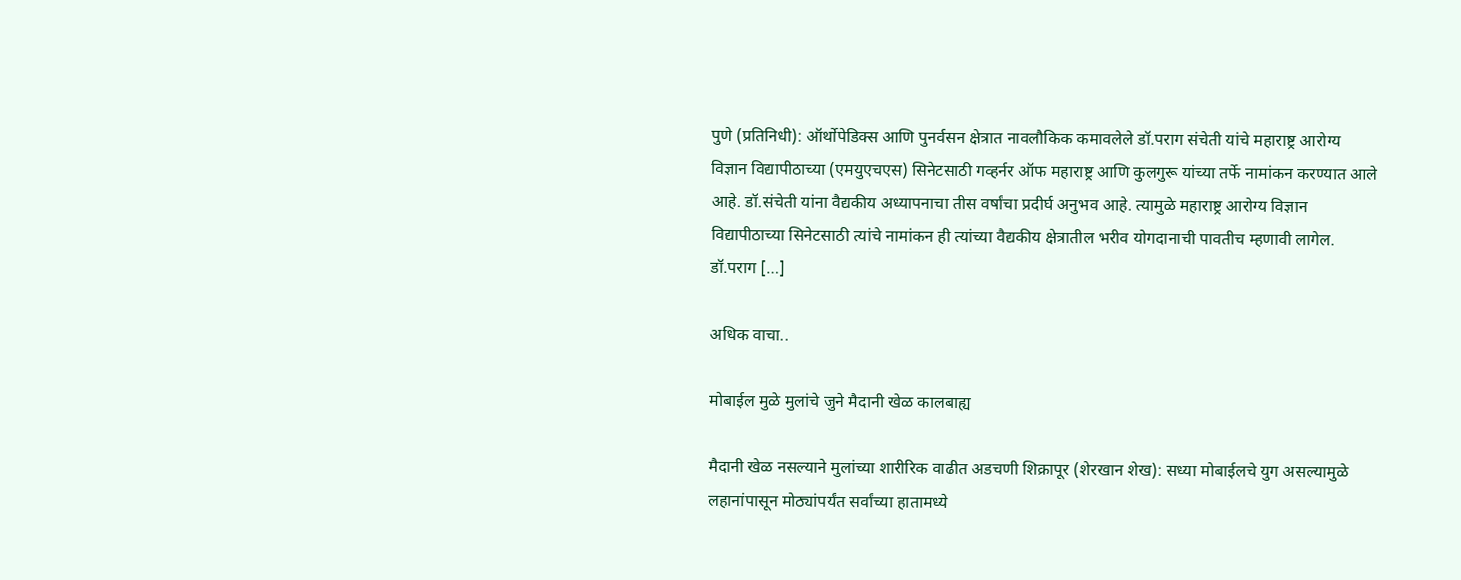पुणे (प्रतिनिधी): ऑर्थोपेडिक्स आणि पुनर्वसन क्षेत्रात नावलौकिक कमावलेले डॉ.पराग संचेती यांचे महाराष्ट्र आरोग्य विज्ञान विद्यापीठाच्या (एमयुएचएस) सिनेटसाठी गव्हर्नर ऑफ महाराष्ट्र आणि कुलगुरू यांच्या तर्फे नामांकन करण्यात आले आहे. डॉ.संचेती यांना वैद्यकीय अध्यापनाचा तीस वर्षांचा प्रदीर्घ अनुभव आहे. त्यामुळे महाराष्ट्र आरोग्य विज्ञान विद्यापीठाच्या सिनेटसाठी त्यांचे नामांकन ही त्यांच्या वैद्यकीय क्षेत्रातील भरीव योगदानाची पावतीच म्हणावी लागेल. डॉ.पराग […]

अधिक वाचा..

मोबाईल मुळे मुलांचे जुने मैदानी खेळ कालबाह्य

मैदानी खेळ नसल्याने मुलांच्या शारीरिक वाढीत अडचणी शिक्रापूर (शेरखान शेख): सध्या मोबाईलचे युग असल्यामुळे लहानांपासून मोठ्यांपर्यंत सर्वांच्या हातामध्ये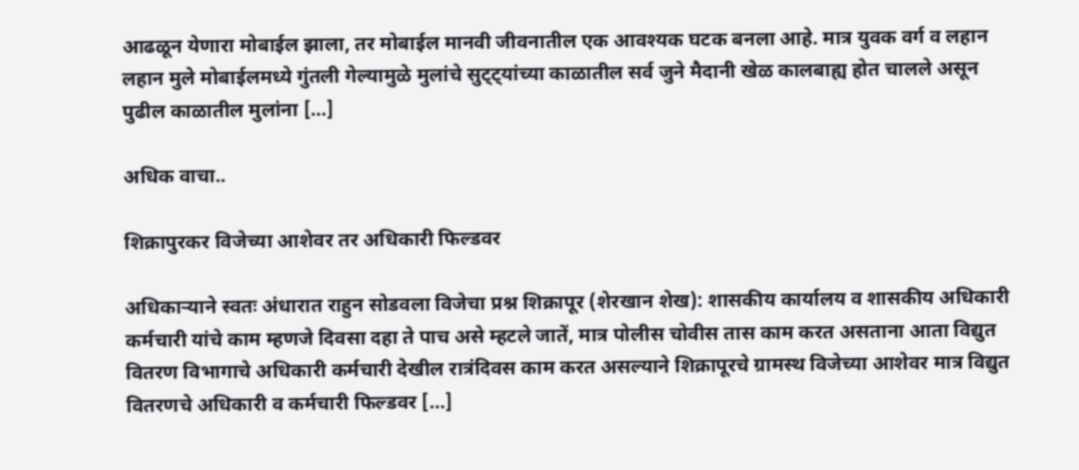आढळून येणारा मोबाईल झाला, तर मोबाईल मानवी जीवनातील एक आवश्यक घटक बनला आहे. मात्र युवक वर्ग व लहान लहान मुले मोबाईलमध्ये गुंतली गेल्यामुळे मुलांचे सुट्ट्यांच्या काळातील सर्व जुने मैदानी खेळ कालबाह्य होत चालले असून पुढील काळातील मुलांना […]

अधिक वाचा..

शिक्रापुरकर विजेच्या आशेवर तर अधिकारी फिल्डवर

अधिकाऱ्याने स्वतः अंधारात राहुन सोडवला विजेचा प्रश्न शिक्रापूर (शेरखान शेख): शासकीय कार्यालय व शासकीय अधिकारी कर्मचारी यांचे काम म्हणजे दिवसा दहा ते पाच असे म्हटले जातें, मात्र पोलीस चोवीस तास काम करत असताना आता विद्युत वितरण विभागाचे अधिकारी कर्मचारी देखील रात्रंदिवस काम करत असल्याने शिक्रापूरचे ग्रामस्थ विजेच्या आशेवर मात्र विद्युत वितरणचे अधिकारी व कर्मचारी फिल्डवर […]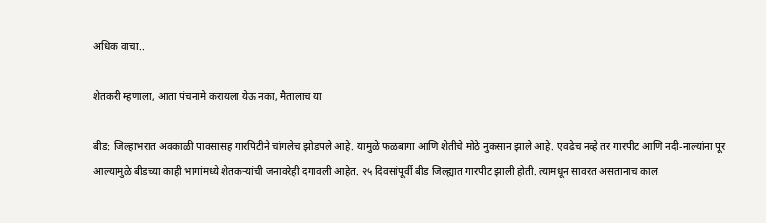अधिक वाचा..

शेतकरी म्हणाला, आता पंचनामे करायला येऊ नका, मैतालाच या

बीड: जिल्हाभरात अवकाळी पावसासह गारपिटीने चांगलेच झोडपले आहे. यामुळे फळबागा आणि शेतीचे मोठे नुकसान झाले आहे. एवढेच नव्हे तर गारपीट आणि नदी-नाल्यांना पूर आल्यामुळे बीडच्या काही भागांमध्ये शेतकऱ्यांची जनावरेही दगावली आहेत. २५ दिवसांपूर्वी बीड जिल्ह्यात गारपीट झाली होती. त्यामधून सावरत असतानाच काल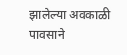झालेल्या अवकाळी पावसाने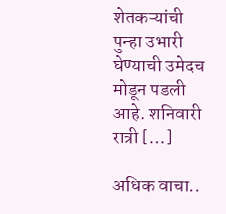शेतकऱ्यांची पुन्हा उभारी घेण्याची उमेदच मोडून पडली आहे. शनिवारी रात्री […]

अधिक वाचा..